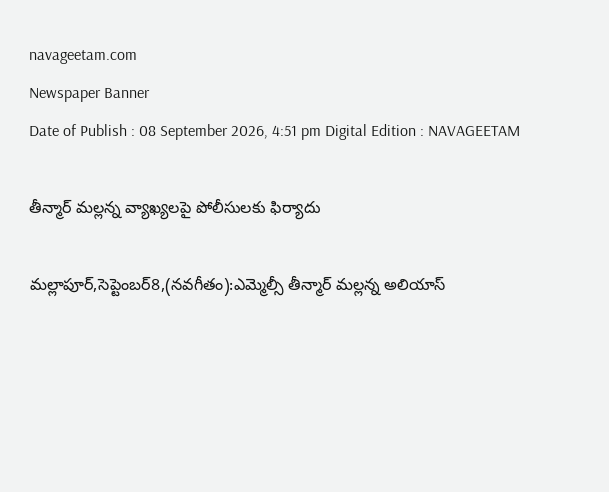navageetam.com
Newspaper Banner
Date of Publish : 08 September 2026, 4:51 pm Digital Edition : NAVAGEETAM

తీన్మార్ మల్లన్న వ్యాఖ్యలపై పోలీసులకు ఫిర్యాదు

మల్లాపూర్,సెప్టెంబర్8,(నవగీతం):ఎమ్మెల్సీ తీన్మార్ మల్లన్న అలియాస్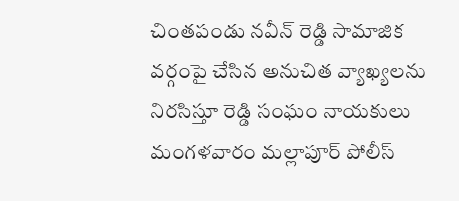చింతపండు నవీన్ రెడ్డి సామాజిక వర్గంపై చేసిన అనుచిత వ్యాఖ్యలను నిరసిస్తూ రెడ్డి సంఘం నాయకులు మంగళవారం మల్లాపూర్ పోలీస్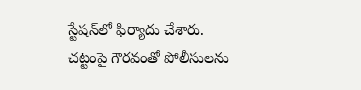స్టేషన్‌లో ఫిర్యాదు చేశారు. చట్టంపై గౌరవంతో పోలీసులను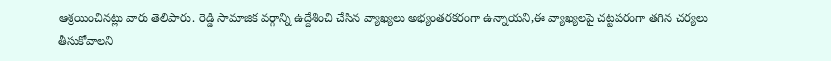ఆశ్రయించినట్లు వారు తెలిపారు. రెడ్డి సామాజిక వర్గాన్ని ఉద్దేశించి చేసిన వ్యాఖ్యలు అభ్యంతరకరంగా ఉన్నాయని,ఈ వ్యాఖ్యలపై చట్టపరంగా తగిన చర్యలు తీసుకోవాలని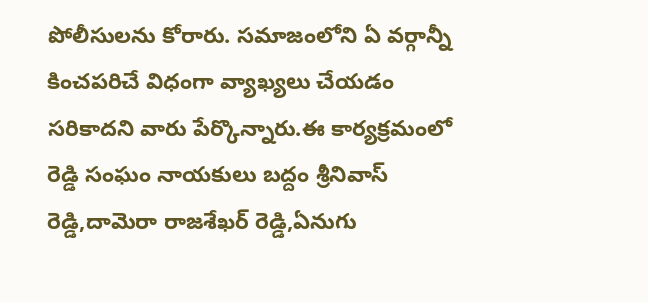పోలీసులను కోరారు. సమాజంలోని ఏ వర్గాన్నీ కించపరిచే విధంగా వ్యాఖ్యలు చేయడం సరికాదని వారు పేర్కొన్నారు.ఈ కార్యక్రమంలో రెడ్డి సంఘం నాయకులు బద్దం శ్రీనివాస్ రెడ్డి,దామెరా రాజశేఖర్ రెడ్డి,ఏనుగు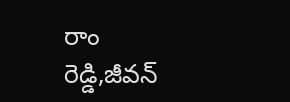రాం రెడ్డి,జీవన్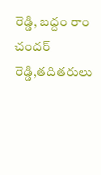రెడ్డి, బద్దం రాం చందర్ రెడ్డి,తదితరులు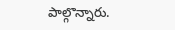పాల్గొన్నారు.